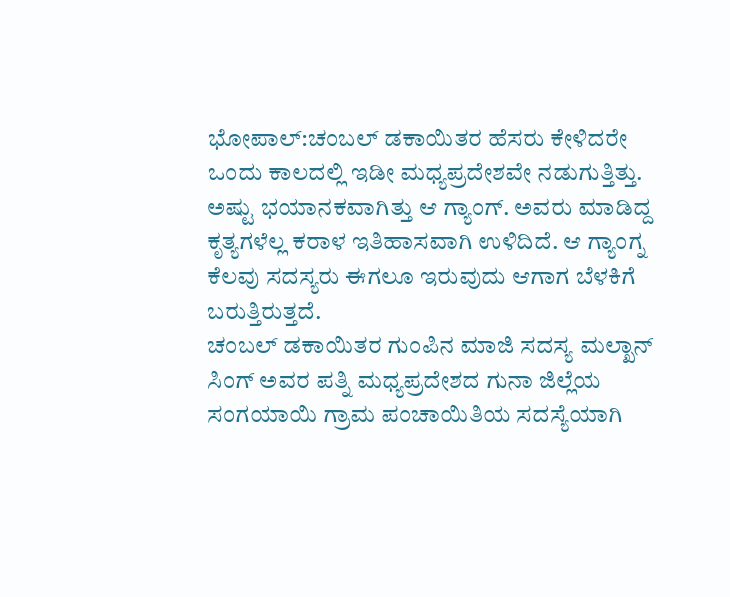ಭೋಪಾಲ್:ಚಂಬಲ್ ಡಕಾಯಿತರ ಹೆಸರು ಕೇಳಿದರೇ ಒಂದು ಕಾಲದಲ್ಲಿ ಇಡೀ ಮಧ್ಯಪ್ರದೇಶವೇ ನಡುಗುತ್ತಿತ್ತು. ಅಷ್ಟು ಭಯಾನಕವಾಗಿತ್ತು ಆ ಗ್ಯಾಂಗ್. ಅವರು ಮಾಡಿದ್ದ ಕೃತ್ಯಗಳೆಲ್ಲ ಕರಾಳ ಇತಿಹಾಸವಾಗಿ ಉಳಿದಿದೆ. ಆ ಗ್ಯಾಂಗ್ನ ಕೆಲವು ಸದಸ್ಯರು ಈಗಲೂ ಇರುವುದು ಆಗಾಗ ಬೆಳಕಿಗೆ ಬರುತ್ತಿರುತ್ತದೆ.
ಚಂಬಲ್ ಡಕಾಯಿತರ ಗುಂಪಿನ ಮಾಜಿ ಸದಸ್ಯ ಮಲ್ಖಾನ್ ಸಿಂಗ್ ಅವರ ಪತ್ನಿ ಮಧ್ಯಪ್ರದೇಶದ ಗುನಾ ಜಿಲ್ಲೆಯ ಸಂಗಯಾಯಿ ಗ್ರಾಮ ಪಂಚಾಯಿತಿಯ ಸದಸ್ಯೆಯಾಗಿ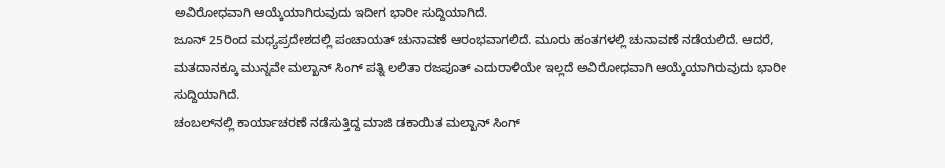ಅವಿರೋಧವಾಗಿ ಆಯ್ಕೆಯಾಗಿರುವುದು ಇದೀಗ ಭಾರೀ ಸುದ್ದಿಯಾಗಿದೆ.
ಜೂನ್ 25ರಿಂದ ಮಧ್ಯಪ್ರದೇಶದಲ್ಲಿ ಪಂಚಾಯತ್ ಚುನಾವಣೆ ಆರಂಭವಾಗಲಿದೆ. ಮೂರು ಹಂತಗಳಲ್ಲಿ ಚುನಾವಣೆ ನಡೆಯಲಿದೆ. ಆದರೆ, ಮತದಾನಕ್ಕೂ ಮುನ್ನವೇ ಮಲ್ಖಾನ್ ಸಿಂಗ್ ಪತ್ನಿ ಲಲಿತಾ ರಜಪೂತ್ ಎದುರಾಳಿಯೇ ಇಲ್ಲದೆ ಅವಿರೋಧವಾಗಿ ಆಯ್ಕೆಯಾಗಿರುವುದು ಭಾರೀ ಸುದ್ದಿಯಾಗಿದೆ.
ಚಂಬಲ್‌ನಲ್ಲಿ ಕಾರ್ಯಾಚರಣೆ ನಡೆಸುತ್ತಿದ್ದ ಮಾಜಿ ಡಕಾಯಿತ ಮಲ್ಖಾನ್ ಸಿಂಗ್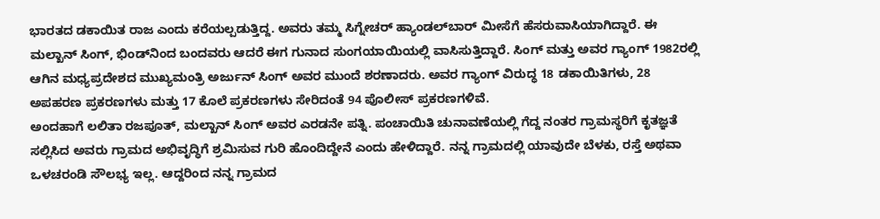ಭಾರತದ ಡಕಾಯಿತ ರಾಜ ಎಂದು ಕರೆಯಲ್ಪಡುತ್ತಿದ್ದ. ಅವರು ತಮ್ಮ ಸಿಗ್ನೇಚರ್ ಹ್ಯಾಂಡಲ್‌ಬಾರ್ ಮೀಸೆಗೆ ಹೆಸರುವಾಸಿಯಾಗಿದ್ದಾರೆ. ಈ ಮಲ್ಖಾನ್ ಸಿಂಗ್, ಭಿಂಡ್‌ನಿಂದ ಬಂದವರು ಆದರೆ ಈಗ ಗುನಾದ ಸುಂಗಯಾಯಿಯಲ್ಲಿ ವಾಸಿಸುತ್ತಿದ್ದಾರೆ. ಸಿಂಗ್ ಮತ್ತು ಅವರ ಗ್ಯಾಂಗ್ 1982ರಲ್ಲಿ ಆಗಿನ ಮಧ್ಯಪ್ರದೇಶದ ಮುಖ್ಯಮಂತ್ರಿ ಅರ್ಜುನ್ ಸಿಂಗ್ ಅವರ ಮುಂದೆ ಶರಣಾದರು. ಅವರ ಗ್ಯಾಂಗ್ ವಿರುದ್ಧ 18 ಡಕಾಯಿತಿಗಳು, 28 ಅಪಹರಣ ಪ್ರಕರಣಗಳು ಮತ್ತು 17 ಕೊಲೆ ಪ್ರಕರಣಗಳು ಸೇರಿದಂತೆ 94 ಪೊಲೀಸ್ ಪ್ರಕರಣಗಳಿವೆ.
ಅಂದಹಾಗೆ ಲಲಿತಾ ರಜಪೂತ್, ಮಲ್ಖಾನ್ ಸಿಂಗ್ ಅವರ ಎರಡನೇ ಪತ್ನಿ. ಪಂಚಾಯಿತಿ ಚುನಾವಣೆಯಲ್ಲಿ ಗೆದ್ದ ನಂತರ ಗ್ರಾಮಸ್ಥರಿಗೆ ಕೃತಜ್ಞತೆ ಸಲ್ಲಿಸಿದ ಅವರು ಗ್ರಾಮದ ಅಭಿವೃದ್ಧಿಗೆ ಶ್ರಮಿಸುವ ಗುರಿ ಹೊಂದಿದ್ದೇನೆ ಎಂದು ಹೇಳಿದ್ದಾರೆ. ನನ್ನ ಗ್ರಾಮದಲ್ಲಿ ಯಾವುದೇ ಬೆಳಕು, ರಸ್ತೆ ಅಥವಾ ಒಳಚರಂಡಿ ಸೌಲಭ್ಯ ಇಲ್ಲ. ಆದ್ದರಿಂದ ನನ್ನ ಗ್ರಾಮದ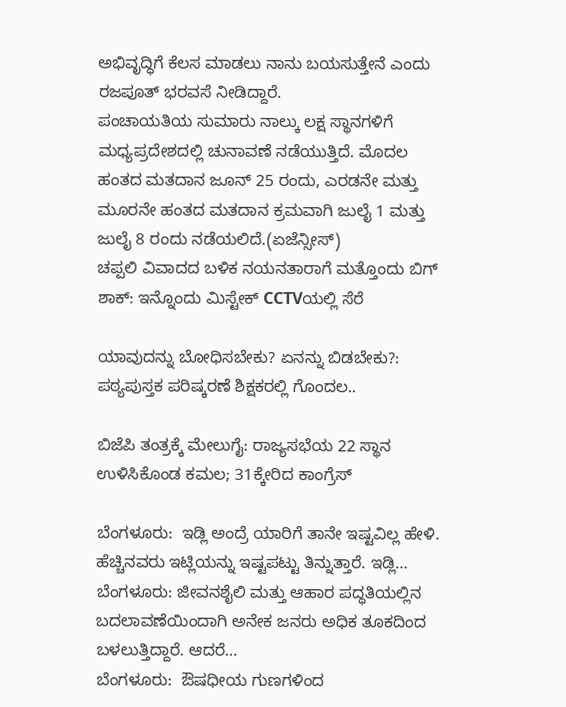ಅಭಿವೃದ್ಧಿಗೆ ಕೆಲಸ ಮಾಡಲು ನಾನು ಬಯಸುತ್ತೇನೆ ಎಂದು ರಜಪೂತ್ ಭರವಸೆ ನೀಡಿದ್ದಾರೆ.
ಪಂಚಾಯತಿಯ ಸುಮಾರು ನಾಲ್ಕು ಲಕ್ಷ ಸ್ಥಾನಗಳಿಗೆ ಮಧ್ಯಪ್ರದೇಶದಲ್ಲಿ ಚುನಾವಣೆ ನಡೆಯುತ್ತಿದೆ. ಮೊದಲ ಹಂತದ ಮತದಾನ ಜೂನ್ 25 ರಂದು, ಎರಡನೇ ಮತ್ತು ಮೂರನೇ ಹಂತದ ಮತದಾನ ಕ್ರಮವಾಗಿ ಜುಲೈ 1 ಮತ್ತು ಜುಲೈ 8 ರಂದು ನಡೆಯಲಿದೆ.(ಏಜೆನ್ಸೀಸ್)
ಚಪ್ಪಲಿ ವಿವಾದದ ಬಳಿಕ ನಯನತಾರಾಗೆ ಮತ್ತೊಂದು ಬಿಗ್ ಶಾಕ್: ಇನ್ನೊಂದು ಮಿಸ್ಟೇಕ್ CCTVಯಲ್ಲಿ ಸೆರೆ

ಯಾವುದನ್ನು ಬೋಧಿಸಬೇಕು? ಏನನ್ನು ಬಿಡಬೇಕು?: ಪಠ್ಯಪುಸ್ತಕ ಪರಿಷ್ಕರಣೆ ಶಿಕ್ಷಕರಲ್ಲಿ ಗೊಂದಲ..

ಬಿಜೆಪಿ ತಂತ್ರಕ್ಕೆ ಮೇಲುಗೈ: ರಾಜ್ಯಸಭೆಯ 22 ಸ್ಥಾನ ಉಳಿಸಿಕೊಂಡ ಕಮಲ; 31ಕ್ಕೇರಿದ ಕಾಂಗ್ರೆಸ್

ಬೆಂಗಳೂರು:  ಇಡ್ಲಿ ಅಂದ್ರೆ ಯಾರಿಗೆ ತಾನೇ ಇಷ್ಟವಿಲ್ಲ ಹೇಳಿ.  ಹೆಚ್ಚಿನವರು ಇಟ್ಲಿಯನ್ನು ಇಷ್ಟಪಟ್ಟು ತಿನ್ನುತ್ತಾರೆ. ಇಡ್ಲಿ…
ಬೆಂಗಳೂರು: ಜೀವನಶೈಲಿ ಮತ್ತು ಆಹಾರ ಪದ್ಧತಿಯಲ್ಲಿನ ಬದಲಾವಣೆಯಿಂದಾಗಿ ಅನೇಕ ಜನರು ಅಧಿಕ ತೂಕದಿಂದ ಬಳಲುತ್ತಿದ್ದಾರೆ. ಆದರೆ…
ಬೆಂಗಳೂರು:  ಔಷಧೀಯ ಗುಣಗಳಿಂದ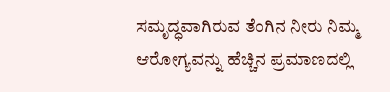ಸಮೃದ್ಧವಾಗಿರುವ ತೆಂಗಿನ ನೀರು ನಿಮ್ಮ  ಆರೋಗ್ಯವನ್ನು ಹೆಚ್ಚಿನ ಪ್ರಮಾಣದಲ್ಲಿ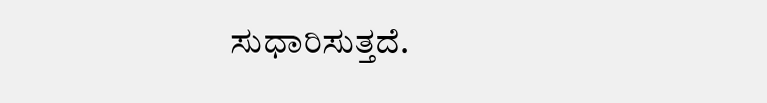ಸುಧಾರಿಸುತ್ತದೆ.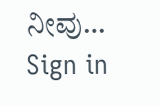ನೀವು…
Sign in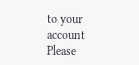to your account
Please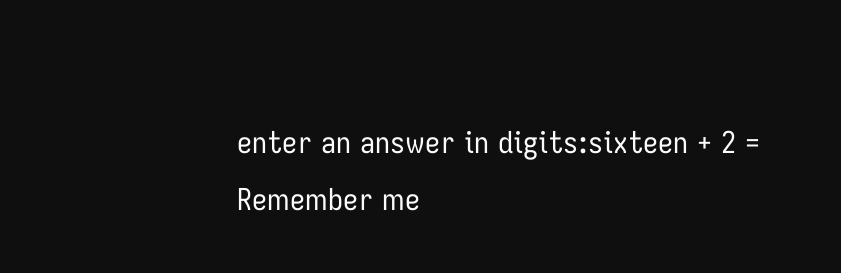enter an answer in digits:sixteen + 2 =
Remember me